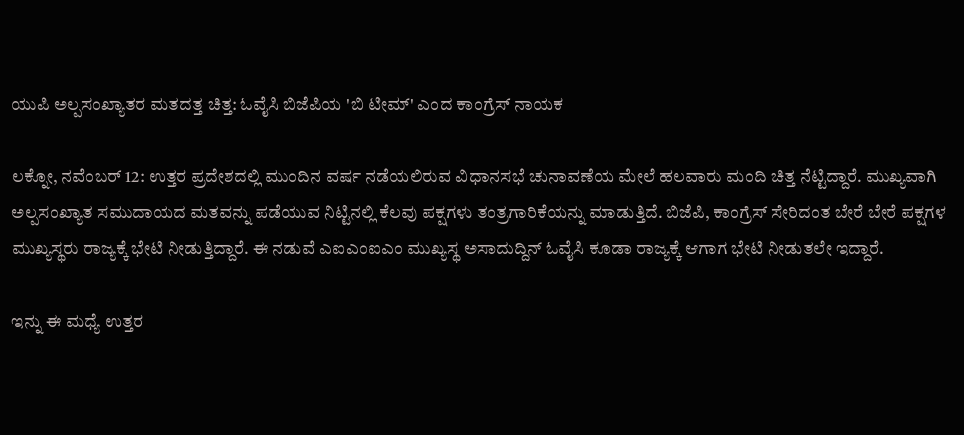ಯುಪಿ ಅಲ್ಪಸಂಖ್ಯಾತರ ಮತದತ್ತ ಚಿತ್ತ: ಓವೈಸಿ ಬಿಜೆಪಿಯ 'ಬಿ ಟೀಮ್‌' ಎಂದ ಕಾಂಗ್ರೆಸ್‌ ನಾಯಕ

ಲಕ್ನೋ, ನವೆಂಬರ್‌ 12: ಉತ್ತರ ಪ್ರದೇಶದಲ್ಲಿ ಮುಂದಿನ ವರ್ಷ ನಡೆಯಲಿರುವ ವಿಧಾನಸಭೆ ಚುನಾವಣೆಯ ಮೇಲೆ ಹಲವಾರು ಮಂದಿ ಚಿತ್ತ ನೆಟ್ಟಿದ್ದಾರೆ. ಮುಖ್ಯವಾಗಿ ಅಲ್ಪಸಂಖ್ಯಾತ ಸಮುದಾಯದ ಮತವನ್ನು ಪಡೆಯುವ ನಿಟ್ಟಿನಲ್ಲಿ ಕೆಲವು ಪಕ್ಷಗಳು ತಂತ್ರಗಾರಿಕೆಯನ್ನು ಮಾಡುತ್ತಿದೆ. ಬಿಜೆಪಿ, ಕಾಂಗ್ರೆಸ್‌ ಸೇರಿದಂತ ಬೇರೆ ಬೇರೆ ಪಕ್ಷಗಳ ಮುಖ್ಯಸ್ಥರು ರಾಜ್ಯಕ್ಕೆ ಭೇಟಿ ನೀಡುತ್ತಿದ್ದಾರೆ. ಈ ನಡುವೆ ಎಐಎಂಐಎಂ ಮುಖ್ಯಸ್ಥ ಅಸಾದುದ್ದಿನ್ ಓವೈಸಿ ಕೂಡಾ ರಾಜ್ಯಕ್ಕೆ ಆಗಾಗ ಭೇಟಿ ನೀಡುತಲೇ ಇದ್ದಾರೆ.

ಇನ್ನು ಈ ಮಧ್ಯೆ ಉತ್ತರ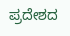ಪ್ರದೇಶದ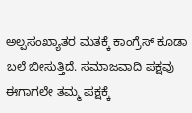ಅಲ್ಪಸಂಖ್ಯಾತರ ಮತಕ್ಕೆ ಕಾಂಗ್ರೆಸ್‌ ಕೂಡಾ ಬಲೆ ಬೀಸುತ್ತಿದೆ. ಸಮಾಜವಾದಿ ಪಕ್ಷವು ಈಗಾಗಲೇ ತಮ್ಮ ಪಕ್ಷಕ್ಕೆ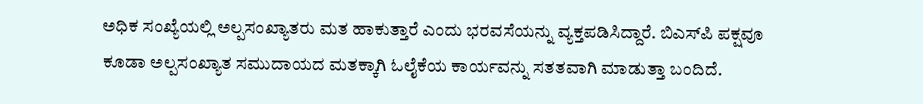ಅಧಿಕ ಸಂಖ್ಯೆಯಲ್ಲಿ ಅಲ್ಪಸಂಖ್ಯಾತರು ಮತ ಹಾಕುತ್ತಾರೆ ಎಂದು ಭರವಸೆಯನ್ನು ವ್ಯಕ್ತಪಡಿಸಿದ್ದಾರೆ. ಬಿಎಸ್‌ಪಿ ಪಕ್ಷವೂ ಕೂಡಾ ಅಲ್ಪಸಂಖ್ಯಾತ ಸಮುದಾಯದ ಮತಕ್ಕಾಗಿ ಓಲೈಕೆಯ ಕಾರ್ಯವನ್ನು ಸತತವಾಗಿ ಮಾಡುತ್ತಾ ಬಂದಿದೆ.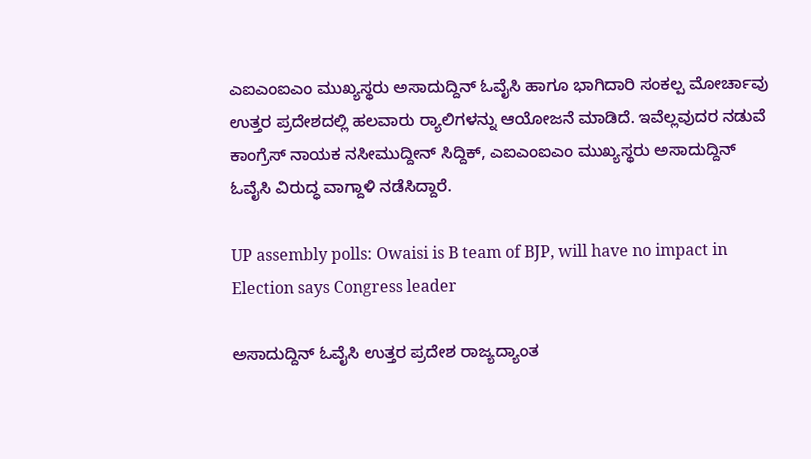ಎಐಎಂಐಎಂ ಮುಖ್ಯಸ್ಥರು ಅಸಾದುದ್ದಿನ್ ಓವೈಸಿ ಹಾಗೂ ಭಾಗಿದಾರಿ ಸಂಕಲ್ಪ ಮೋರ್ಚಾವು ಉತ್ತರ ಪ್ರದೇಶದಲ್ಲಿ ಹಲವಾರು ರ್‍ಯಾಲಿಗಳನ್ನು ಆಯೋಜನೆ ಮಾಡಿದೆ. ಇವೆಲ್ಲವುದರ ನಡುವೆ ಕಾಂಗ್ರೆಸ್‌ ನಾಯಕ ನಸೀಮುದ್ದೀನ್‌ ಸಿದ್ದಿಕ್‌, ಎಐಎಂಐಎಂ ಮುಖ್ಯಸ್ಥರು ಅಸಾದುದ್ದಿನ್ ಓವೈಸಿ ವಿರುದ್ಧ ವಾಗ್ದಾಳಿ ನಡೆಸಿದ್ದಾರೆ.

UP assembly polls: Owaisi is B team of BJP, will have no impact in Election says Congress leader

ಅಸಾದುದ್ದಿನ್ ಓವೈಸಿ ಉತ್ತರ ಪ್ರದೇಶ ರಾಜ್ಯದ್ಯಾಂತ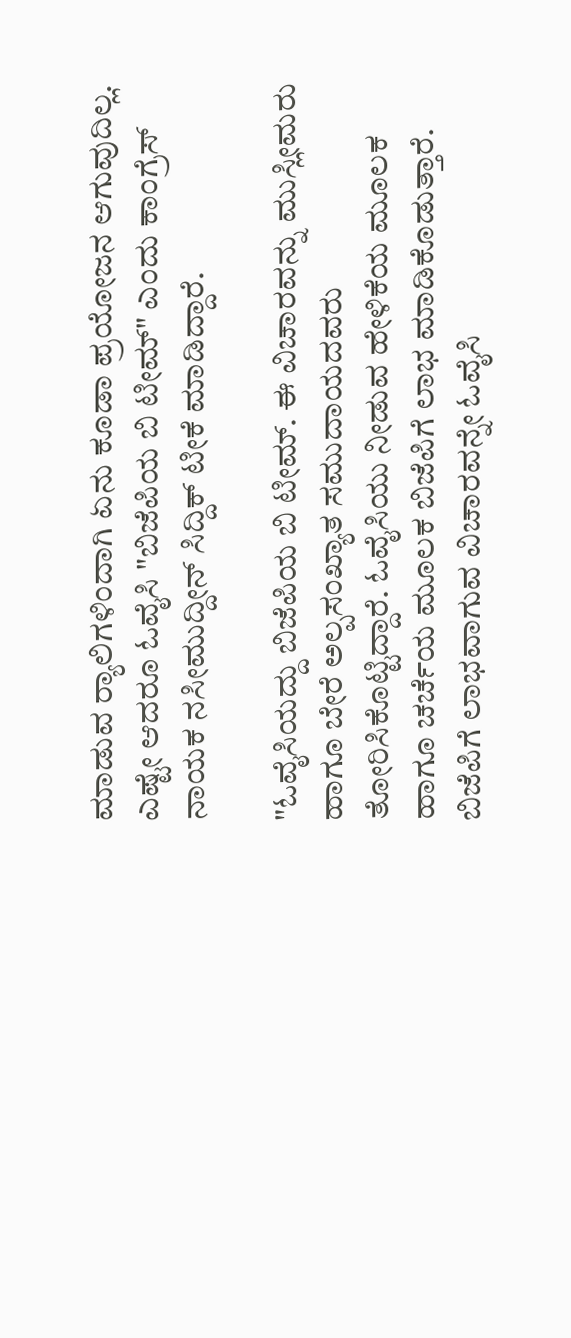ಮಾಡುವ ರ್‍ಯಾಲಿಗಳಿಂದಾಗಿ ಏನು ಕೂಡಾ ಪ್ರಯೋಜನ ಆಗುವುದಿಲ್ಲ. ಎಷ್ಟೇ ಆದರೂ ಓವೈಸಿ "ಬಿಜೆಪಿಯ ಬಿ ಟೀಮ್‌" ಎಂದು ಕಾಂಗ್ರೆಸ್‌ ನಾಯಕ ನಸೀಮುದ್ದೀನ್‌ ಸಿದ್ದಿಕ್‌ ಟೀಕೆ ಮಾಡಿದ್ದಾರೆ.

"ಓವೈಸಿಯದ್ದು ಬಿಜೆಪಿಯ ಬಿ ಟೀಮ್‌. ಈ ವಿಚಾರವನ್ನು ಮುಸ್ಲೀಮರು ಹಾಗೂ ಬೇರೆ ಅಲ್ಪಸಂಖ್ಯಾತ ಸಮುದಾಯದವರು ತೋರಿಸಿಕೊಟ್ಟಿದ್ದಾರೆ. ಓವೈಸಿಯು ನೀಡುವ ಹೇಳಿಕೆಯ ಮೂಲಕ ಹಾಗೂ ಚರ್ಚೆಯ ಮೂಲಕ ಬಿಜೆಪಿಗೆ ಲಾಭ ಮಾಡಿಕೊಡುತ್ತಾರೆ. ಬಿಜೆಪಿಗೆ ಲಾಭವಾಗುವ ವಿಚಾರವನ್ನೇ ಓವೈಸಿ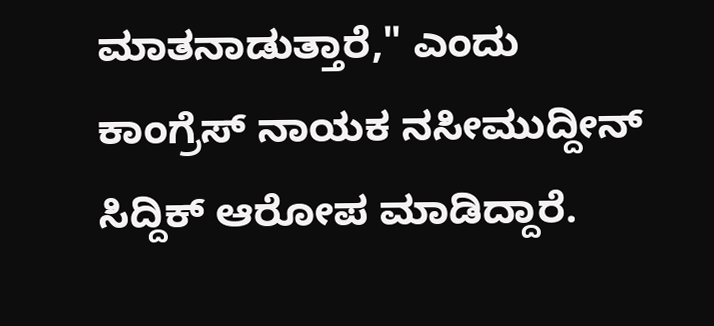ಮಾತನಾಡುತ್ತಾರೆ," ಎಂದು ಕಾಂಗ್ರೆಸ್‌ ನಾಯಕ ನಸೀಮುದ್ದೀನ್‌ ಸಿದ್ದಿಕ್‌ ಆರೋಪ ಮಾಡಿದ್ದಾರೆ.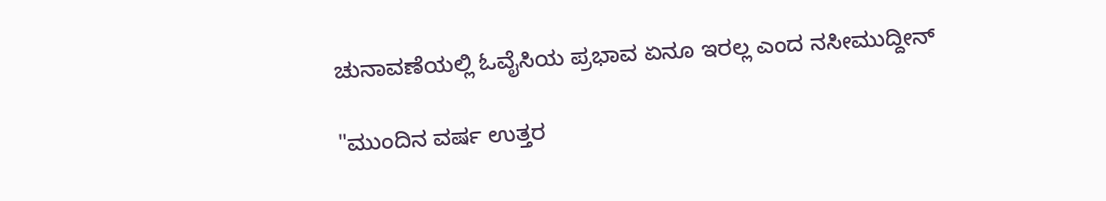ಚುನಾವಣೆಯಲ್ಲಿ ಓವೈಸಿಯ ಪ್ರಭಾವ ಏನೂ ಇರಲ್ಲ ಎಂದ ನಸೀಮುದ್ದೀನ್‌

"ಮುಂದಿನ ವರ್ಷ ಉತ್ತರ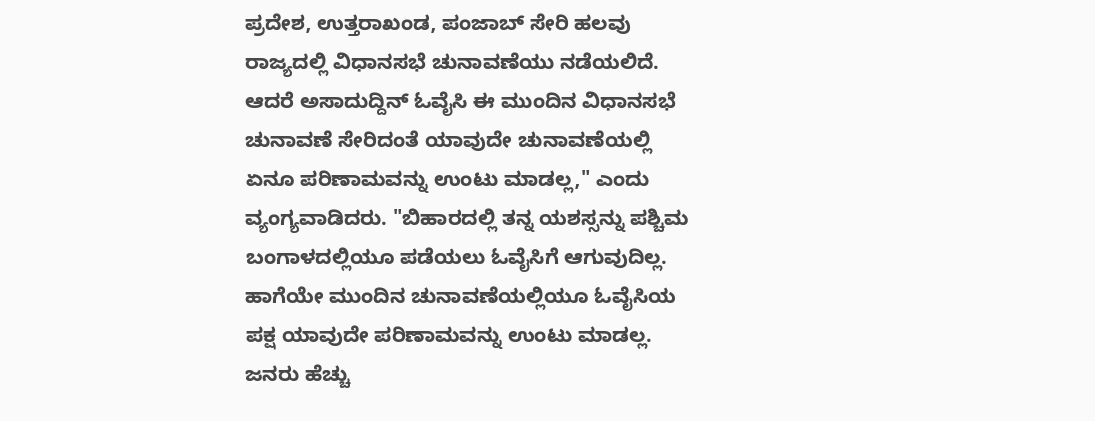ಪ್ರದೇಶ, ಉತ್ತರಾಖಂಡ, ಪಂಜಾಬ್‌ ಸೇರಿ ಹಲವು ರಾಜ್ಯದಲ್ಲಿ ವಿಧಾನಸಭೆ ಚುನಾವಣೆಯು ನಡೆಯಲಿದೆ. ಆದರೆ ಅಸಾದುದ್ದಿನ್ ಓವೈಸಿ ಈ ಮುಂದಿನ ವಿಧಾನಸಭೆ ಚುನಾವಣೆ ಸೇರಿದಂತೆ ಯಾವುದೇ ಚುನಾವಣೆಯಲ್ಲಿ ಏನೂ ಪರಿಣಾಮವನ್ನು ಉಂಟು ಮಾಡಲ್ಲ," ಎಂದು ವ್ಯಂಗ್ಯವಾಡಿದರು. "ಬಿಹಾರದಲ್ಲಿ ತನ್ನ ಯಶಸ್ಸನ್ನು ಪಶ್ಚಿಮ ಬಂಗಾಳದಲ್ಲಿಯೂ ಪಡೆಯಲು ಓವೈಸಿಗೆ ಆಗುವುದಿಲ್ಲ. ಹಾಗೆಯೇ ಮುಂದಿನ ಚುನಾವಣೆಯಲ್ಲಿಯೂ ಓವೈಸಿಯ ಪಕ್ಷ ಯಾವುದೇ ಪರಿಣಾಮವನ್ನು ಉಂಟು ಮಾಡಲ್ಲ. ಜನರು ಹೆಚ್ಚು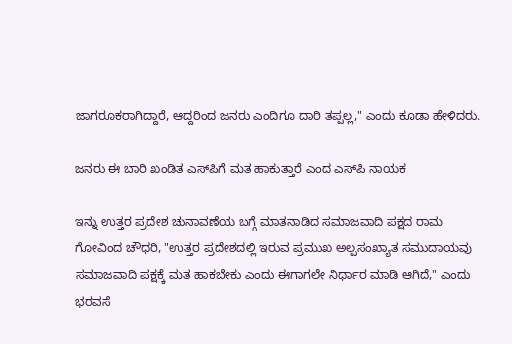ಜಾಗರೂಕರಾಗಿದ್ದಾರೆ, ಆದ್ದರಿಂದ ಜನರು ಎಂದಿಗೂ ದಾರಿ ತಪ್ಪಲ್ಲ," ಎಂದು ಕೂಡಾ ಹೇಳಿದರು.

ಜನರು ಈ ಬಾರಿ ಖಂಡಿತ ಎಸ್‌ಪಿಗೆ ಮತ ಹಾಕುತ್ತಾರೆ ಎಂದ ಎಸ್‌ಪಿ ನಾಯಕ

ಇನ್ನು ಉತ್ತರ ಪ್ರದೇಶ ಚುನಾವಣೆಯ ಬಗ್ಗೆ ಮಾತನಾಡಿದ ಸಮಾಜವಾದಿ ಪಕ್ಷದ ರಾಮ ಗೋವಿಂದ ಚೌಧರಿ, "ಉತ್ತರ ಪ್ರದೇಶದಲ್ಲಿ ಇರುವ ಪ್ರಮುಖ ಅಲ್ಪಸಂಖ್ಯಾತ ಸಮುದಾಯವು ಸಮಾಜವಾದಿ ಪಕ್ಷಕ್ಕೆ ಮತ ಹಾಕಬೇಕು ಎಂದು ಈಗಾಗಲೇ ನಿರ್ಧಾರ ಮಾಡಿ ಆಗಿದೆ," ಎಂದು ಭರವಸೆ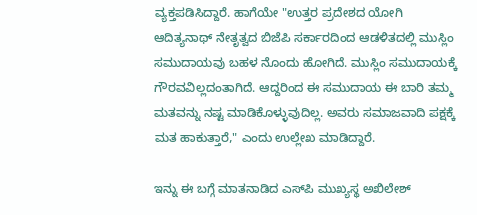ವ್ಯಕ್ತಪಡಿಸಿದ್ದಾರೆ. ಹಾಗೆಯೇ "ಉತ್ತರ ಪ್ರದೇಶದ ಯೋಗಿ ಆದಿತ್ಯನಾಥ್‌ ನೇತೃತ್ವದ ಬಿಜೆಪಿ ಸರ್ಕಾರದಿಂದ ಆಡಳಿತದಲ್ಲಿ ಮುಸ್ಲಿಂ ಸಮುದಾಯವು ಬಹಳ ನೊಂದು ಹೋಗಿದೆ. ಮುಸ್ಲಿಂ ಸಮುದಾಯಕ್ಕೆ ಗೌರವವಿಲ್ಲದಂತಾಗಿದೆ. ಆದ್ದರಿಂದ ಈ ಸಮುದಾಯ ಈ ಬಾರಿ ತಮ್ಮ ಮತವನ್ನು ನಷ್ಟ ಮಾಡಿಕೊಳ್ಳುವುದಿಲ್ಲ. ಅವರು ಸಮಾಜವಾದಿ ಪಕ್ಷಕ್ಕೆ ಮತ ಹಾಕುತ್ತಾರೆ," ಎಂದು ಉಲ್ಲೇಖ ಮಾಡಿದ್ದಾರೆ.

ಇನ್ನು ಈ ಬಗ್ಗೆ ಮಾತನಾಡಿದ ಎಸ್‌ಪಿ ಮುಖ್ಯಸ್ಥ ಅಖಿಲೇಶ್‌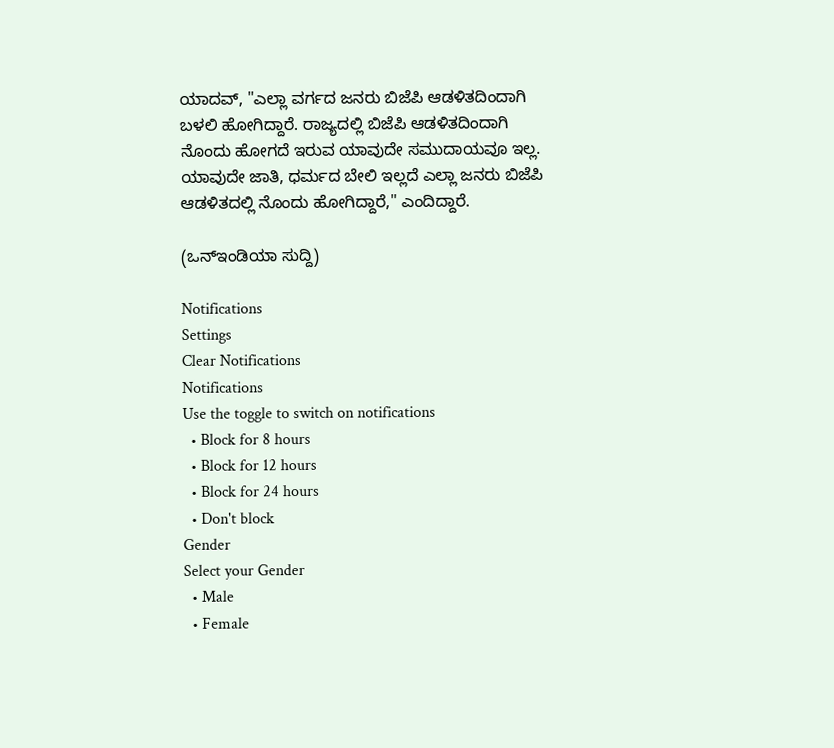ಯಾದವ್‌, "ಎಲ್ಲಾ ವರ್ಗದ ಜನರು ಬಿಜೆಪಿ ಆಡಳಿತದಿಂದಾಗಿ ಬಳಲಿ ಹೋಗಿದ್ದಾರೆ. ರಾಜ್ಯದಲ್ಲಿ ಬಿಜೆಪಿ ಆಡಳಿತದಿಂದಾಗಿ ನೊಂದು ಹೋಗದೆ ಇರುವ ಯಾವುದೇ ಸಮುದಾಯವೂ ಇಲ್ಲ. ಯಾವುದೇ ಜಾತಿ, ಧರ್ಮದ ಬೇಲಿ ಇಲ್ಲದೆ ಎಲ್ಲಾ ಜನರು ಬಿಜೆಪಿ ಆಡಳಿತದಲ್ಲಿ ನೊಂದು ಹೋಗಿದ್ದಾರೆ," ಎಂದಿದ್ದಾರೆ.

(ಒನ್‌ಇಂಡಿಯಾ ಸುದ್ದಿ)

Notifications
Settings
Clear Notifications
Notifications
Use the toggle to switch on notifications
  • Block for 8 hours
  • Block for 12 hours
  • Block for 24 hours
  • Don't block
Gender
Select your Gender
  • Male
  • Female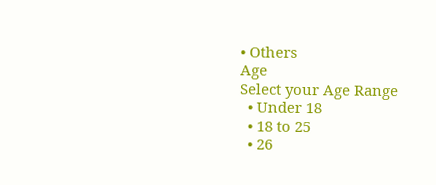• Others
Age
Select your Age Range
  • Under 18
  • 18 to 25
  • 26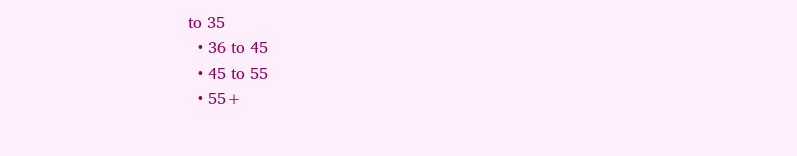to 35
  • 36 to 45
  • 45 to 55
  • 55+